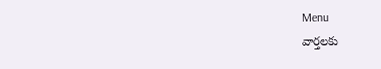Menu
వార్తలకు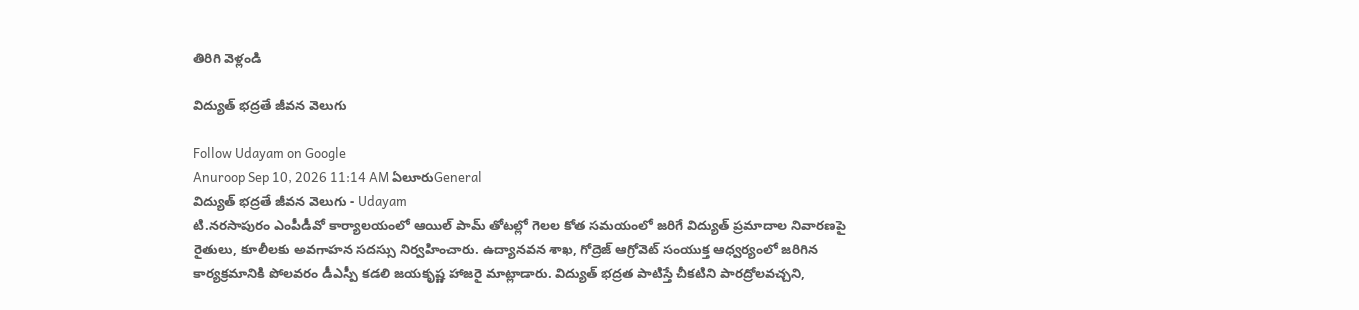తిరిగి వెళ్లండి

విద్యుత్ భద్రతే జీవన వెలుగు

Follow Udayam on Google
Anuroop Sep 10, 2026 11:14 AM ఏలూరుGeneral
విద్యుత్ భద్రతే జీవన వెలుగు - Udayam
టి.నరసాపురం ఎంపీడీవో కార్యాలయంలో ఆయిల్ పామ్ తోటల్లో గెలల కోత సమయంలో జరిగే విద్యుత్ ప్రమాదాల నివారణపై రైతులు, కూలీలకు అవగాహన సదస్సు నిర్వహించారు. ఉద్యానవన శాఖ, గోద్రెజ్ ఆగ్రోవెట్ సంయుక్త ఆధ్వర్యంలో జరిగిన కార్యక్రమానికి పోలవరం డీఎస్పీ కడలి జయకృష్ణ హాజరై మాట్లాడారు. విద్యుత్ భద్రత పాటిస్తే చీకటిని పారద్రోలవచ్చని,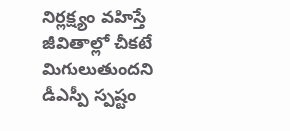నిర్లక్ష్యం వహిస్తే జీవితాల్లో చీకటే మిగులుతుందని డీఎస్పీ స్పష్టం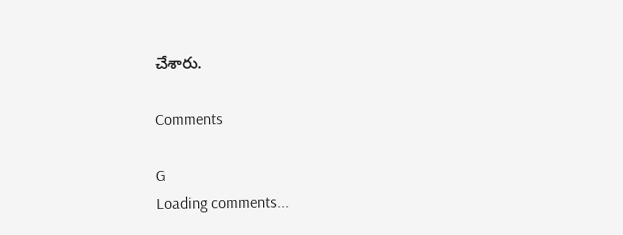చేశారు.

Comments

G
Loading comments...